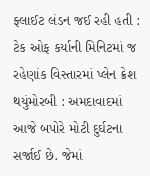ફ્લાઈટ લંડન જઈ રહી હતી : ટેક ઓફ કર્યાની મિનિટમાં જ રહેણાંક વિસ્તારમાં પ્લેન ક્રેશ થયુંમોરબી : અમદાવાદમાં આજે બપોરે મોટી દુર્ઘટના સર્જાઈ છે. જેમાં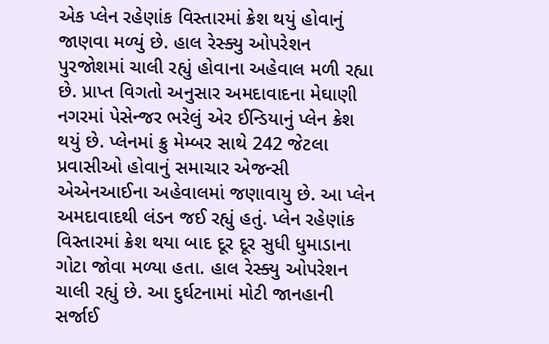એક પ્લેન રહેણાંક વિસ્તારમાં ક્રેશ થયું હોવાનું જાણવા મળ્યું છે. હાલ રેસ્ક્યુ ઓપરેશન પુરજોશમાં ચાલી રહ્યું હોવાના અહેવાલ મળી રહ્યા છે. પ્રાપ્ત વિગતો અનુસાર અમદાવાદના મેઘાણી નગરમાં પેસેન્જર ભરેલું એર ઈન્ડિયાનું પ્લેન ક્રેશ થયું છે. પ્લેનમાં ક્રુ મેમ્બર સાથે 242 જેટલા પ્રવાસીઓ હોવાનું સમાચાર એજન્સી એએનઆઈના અહેવાલમાં જણાવાયુ છે. આ પ્લેન અમદાવાદથી લંડન જઈ રહ્યું હતું. પ્લેન રહેણાંક વિસ્તારમાં ક્રેશ થયા બાદ દૂર દૂર સુધી ધુમાડાના ગોટા જોવા મળ્યા હતા. હાલ રેસ્ક્યુ ઓપરેશન ચાલી રહ્યું છે. આ દુર્ઘટનામાં મોટી જાનહાની સર્જાઈ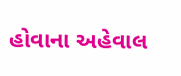હોવાના અહેવાલ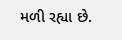મળી રહ્યા છે.